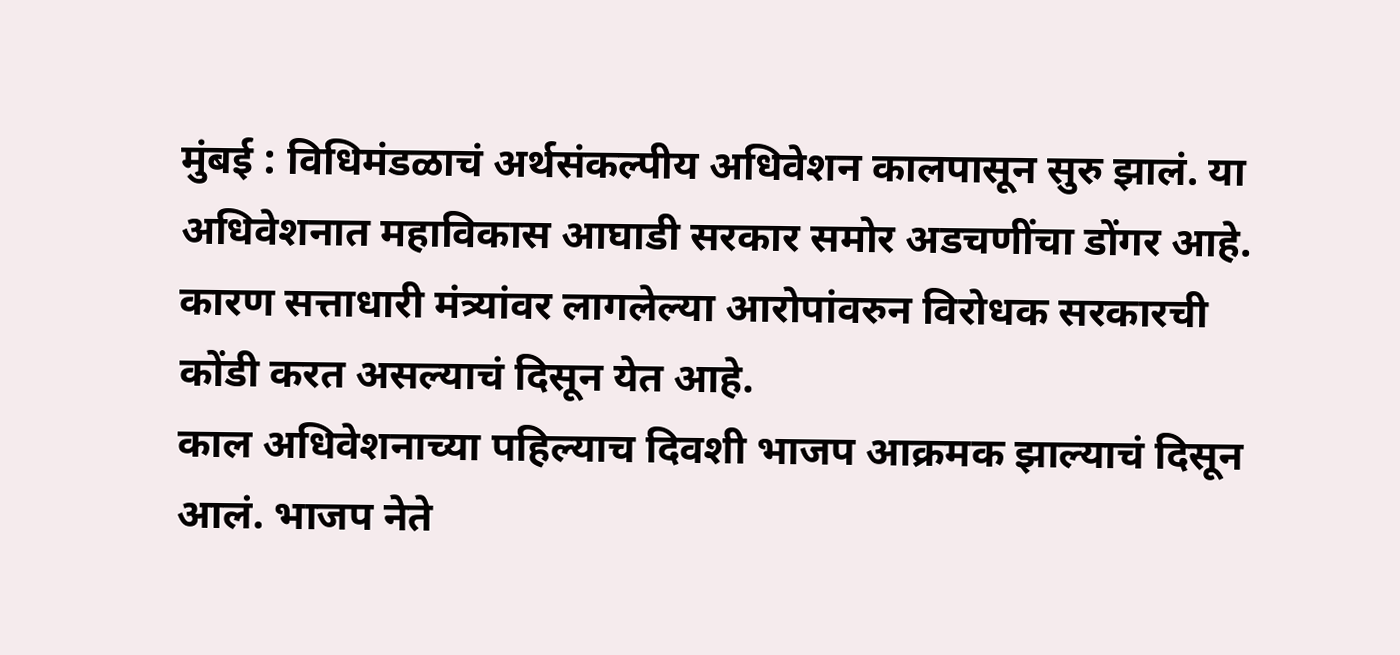मुंबई : विधिमंडळाचं अर्थसंकल्पीय अधिवेशन कालपासून सुरु झालं. या अधिवेशनात महाविकास आघाडी सरकार समोर अडचणींचा डोंगर आहे. कारण सत्ताधारी मंत्र्यांवर लागलेल्या आरोपांवरुन विरोधक सरकारची कोंडी करत असल्याचं दिसून येत आहे.
काल अधिवेशनाच्या पहिल्याच दिवशी भाजप आक्रमक झाल्याचं दिसून आलं. भाजप नेते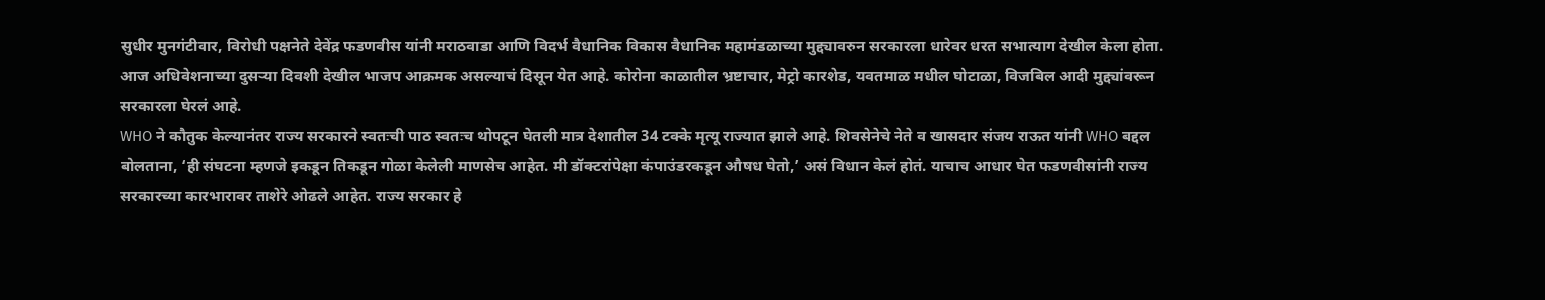सुधीर मुनगंटीवार, विरोधी पक्षनेते देवेंद्र फडणवीस यांनी मराठवाडा आणि विदर्भ वैधानिक विकास वैधानिक महामंडळाच्या मुद्द्यावरुन सरकारला धारेवर धरत सभात्याग देखील केला होता. आज अधिवेशनाच्या दुसऱ्या दिवशी देखील भाजप आक्रमक असल्याचं दिसून येत आहे. कोरोना काळातील भ्रष्टाचार, मेट्रो कारशेड, यवतमाळ मधील घोटाळा, विजबिल आदी मुद्द्यांवरून सरकारला घेरलं आहे.
WHO ने कौतुक केल्यानंतर राज्य सरकारने स्वतःची पाठ स्वतःच थोपटून घेतली मात्र देशातील 34 टक्के मृत्यू राज्यात झाले आहे. शिवसेनेचे नेते व खासदार संजय राऊत यांनी WHO बद्दल बोलताना, ‘ही संघटना म्हणजे इकडून तिकडून गोळा केलेली माणसेच आहेत. मी डॉक्टरांपेक्षा कंपाउंडरकडून औषध घेतो,’ असं विधान केलं होतं. याचाच आधार घेत फडणवीसांनी राज्य सरकारच्या कारभारावर ताशेरे ओढले आहेत. राज्य सरकार हे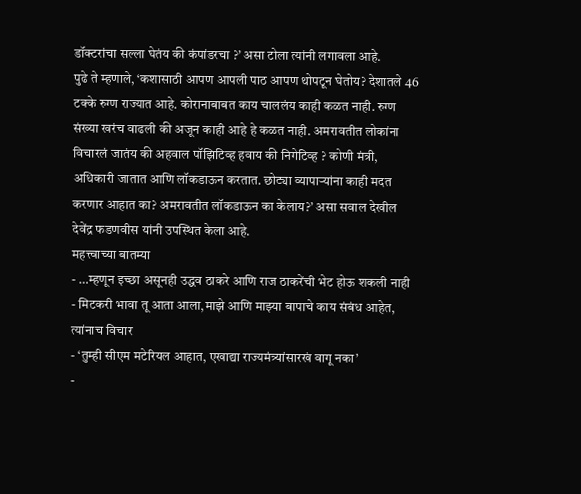डॉक्टरांचा सल्ला घेतंय की कंपांडरचा ?’ असा टोला त्यांनी लगावला आहे.
पुढे ते म्हणाले, ‘कशासाठी आपण आपली पाठ आपण थोपटून घेतोय? देशातले 46 टक्के रुग्ण राज्यात आहे. कोरानाबाबत काय चाललंय काही कळत नाही. रुग्ण संख्या खरंच वाढली की अजून काही आहे हे कळत नाही. अमरावतीत लोकांना विचारलं जातंय की अहवाल पॉझिटिव्ह हवाय की निगेटिव्ह ? कोणी मंत्री, अधिकारी जातात आणि लॉकडाऊन करतात. छोट्या व्यापाऱ्यांना काही मदत करणार आहात का? अमरावतीत लॉकडाऊन का केलाय?’ असा सवाल देखील देवेंद्र फडणवीस यांनी उपस्थित केला आहे.
महत्त्वाच्या बातम्या
- …म्हणून इच्छा असूनही उद्धव ठाकरे आणि राज ठाकरेंची भेट होऊ शकली नाही
- मिटकरी भावा तू आता आला,माझे आणि माझ्या बापाचे काय संबंध आहेत, त्यांनाच विचार
- ‘तुम्ही सीएम मटेरियल आहात, एखाद्या राज्यमंत्र्यांसारखं वागू नका’
-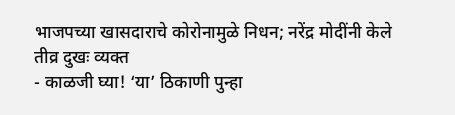भाजपच्या खासदाराचे कोरोनामुळे निधन; नरेंद्र मोदींनी केले तीव्र दुखः व्यक्त
- काळजी घ्या! ‘या’ ठिकाणी पुन्हा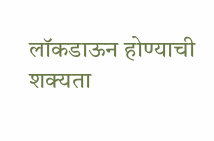लॉकडाऊन होण्याची शक्यता